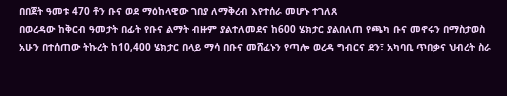በበጀት ዓመቱ 470 ቶን ቡና ወደ ማዕከላዊው ገበያ ለማቅረብ እየተሰራ መሆኑ ተገለጸ
በወረዳው ከቅርብ ዓመታት በፊት የቡና ልማት ብዙም ያልተለመደና ከ600 ሄክታር ያልበለጠ የጫካ ቡና መኖሩን በማስታወስ አሁን በተሰጠው ትኩረት ከ10,400 ሄክታር በላይ ማሳ በቡና መሸፈኑን የጣሎ ወረዳ ግብርና ደን፣ አካባቢ ጥበቃና ህብረት ስራ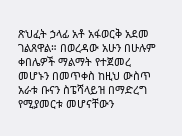ጽህፈት ኃላፊ አቶ አፋወርቅ አደመ ገልጸዋል። በወረዳው አሁን በሁሉም ቀበሌዎች ማልማት የተጀመረ መሆኑን በመጥቀስ ከዚህ ውስጥ አራቱ ቡናን ስፔሻላይዝ በማድረግ የሚያመርቱ መሆናቸውን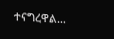ተናግረዋል…